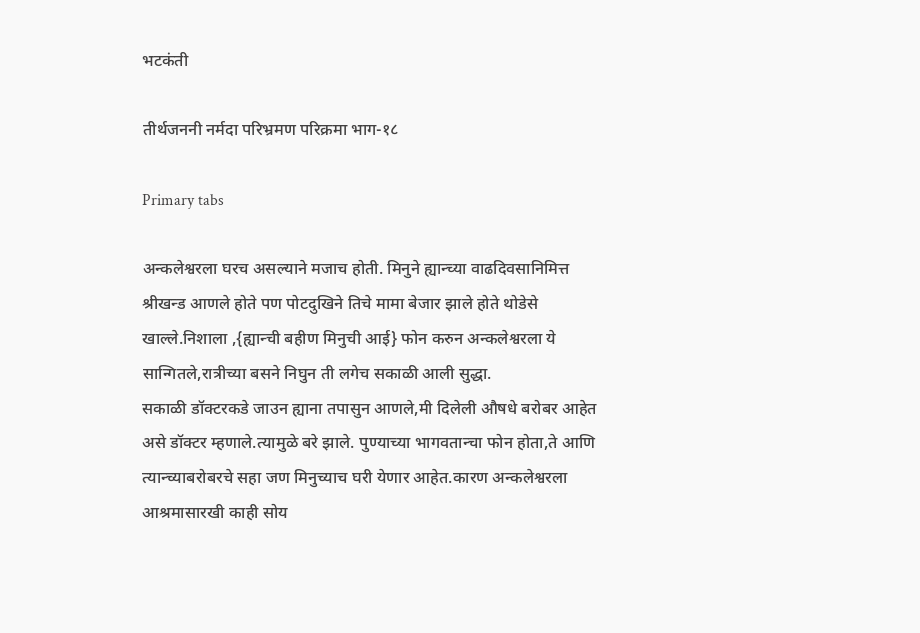भटकंती

तीर्थजननी नर्मदा परिभ्रमण परिक्रमा भाग-१८

Primary tabs

अन्कलेश्वरला घरच असल्याने मजाच होती. मिनुने ह्यान्च्या वाढदिवसानिमित्त श्रीखन्ड आणले होते पण पोटदुखिने तिचे मामा बेजार झाले होते थोडेसे खाल्ले.निशाला ,{ह्यान्ची बहीण मिनुची आई} फोन करुन अन्कलेश्वरला ये सान्गितले,रात्रीच्या बसने निघुन ती लगेच सकाळी आली सुद्धा.
सकाळी डॉक्टरकडे जाउन ह्याना तपासुन आणले,मी दिलेली औषधे बरोबर आहेत असे डॉक्टर म्हणाले.त्यामुळे बरे झाले. पुण्याच्या भागवतान्चा फोन होता,ते आणि त्यान्च्याबरोबरचे सहा जण मिनुच्याच घरी येणार आहेत.कारण अन्कलेश्वरला आश्रमासारखी काही सोय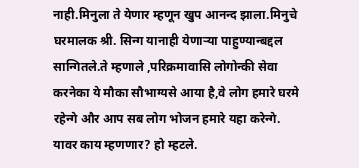नाही.मिनुला ते येणार म्हणून खुप आनन्द झाला.मिनुचे घरमालक श्री. सिन्ग यानाही येणार्‍या पाहुण्यान्बद्दल सान्गितले.ते म्हणाले ,परिक्रमावासि लोगोन्की सेवा करनेका ये मौका सौभाग्यसे आया है,वे लोग हमारे घरमे रहेन्गे और आप सब लोग भोजन हमारे यहा करेन्गे. यावर काय म्हणणार? हो म्हटले.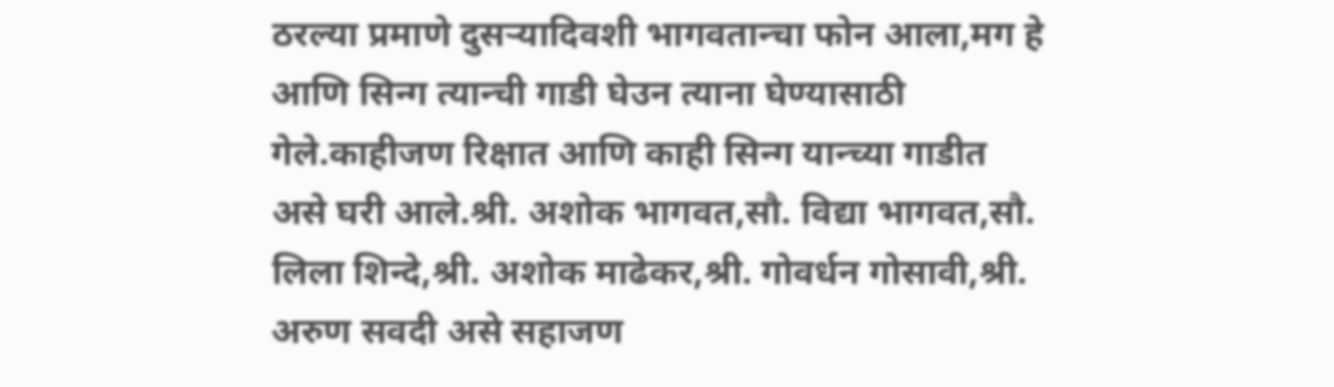ठरल्या प्रमाणे दुसर्‍यादिवशी भागवतान्चा फोन आला,मग हे आणि सिन्ग त्यान्ची गाडी घेउन त्याना घेण्यासाठी गेले.काहीजण रिक्षात आणि काही सिन्ग यान्च्या गाडीत असे घरी आले.श्री. अशोक भागवत,सौ. विद्या भागवत,सौ. लिला शिन्दे,श्री. अशोक माढेकर,श्री. गोवर्धन गोसावी,श्री. अरुण सवदी असे सहाजण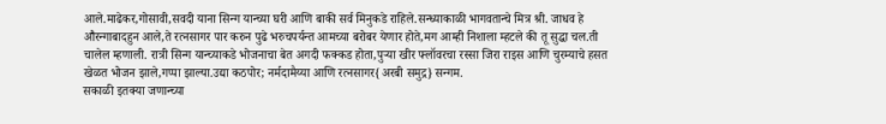आले.माढेकर,गोसावी,सवदी याना सिन्ग यान्च्या घरी आणि बाकी सर्व मिनुकडे राहिले.सन्ध्याकाळी भागवतान्चे मित्र श्री. जाधव हे औरन्गाबादहुन आले,ते रत्नसागर पार करुन पुढे भरुचपर्यन्त आमच्या बरोबर येणार होते,मग आम्ही निशाला म्हटले की तू सुद्धा चल.ती चालेल म्हणाली. रात्री सिन्ग यान्च्याकडे भोजनाचा बेत अगदी फक्कड होता,पुर्‍या खीर फ्लॉवरचा रस्सा जिरा राइस आणि चुरम्याचे हसत खेळत भोजन झाले,गप्पा झाल्या.उद्या कठपोर; नर्मदामैय्या आणि रत्नसागर{अरबी समुद्र} सन्गम.
सकाळी इतक्या जणान्च्या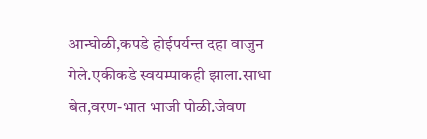आन्घोळी,कपडे होईपर्यन्त दहा वाजुन गेले.एकीकडे स्वयम्पाकही झाला.साधा बेत,वरण-भात भाजी पोळी.जेवण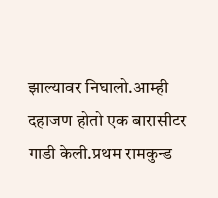झाल्यावर निघालो.आम्ही दहाजण होतो एक बारासीटर गाडी केली.प्रथम रामकुन्ड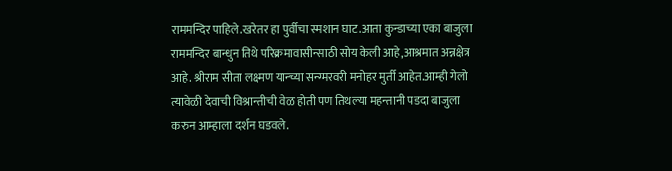राममन्दिर पाहिले.खरेतर हा पुर्वीचा स्मशान घाट.आता कुन्डाच्या एका बाजुला राममन्दिर बान्धुन तिथे परिक्रमावासीन्साठी सोय केली आहे,आश्रमात अन्नक्षेत्र आहे. श्रीराम सीता लक्ष्मण यान्च्या सन्ग्मरवरी मनोहर मुर्ती आहेत.आम्ही गेलो त्यावेळी देवाची विश्रान्तीची वेळ होती पण तिथल्या महन्तानी पडदा बाजुला करुन आम्हाला दर्शन घडवले.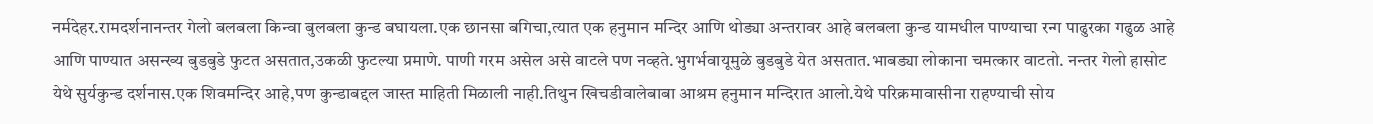नर्मदेहर.रामदर्शनानन्तर गेलो बलबला किन्वा बुलबला कुन्ड बघायला.एक छानसा बगिचा,त्यात एक हनुमान मन्दिर आणि थोड्या अन्तरावर आहे बलबला कुन्ड यामधील पाण्याचा रन्ग पाढुरका गढुळ आहे आणि पाण्यात असन्ख्य बुडबुडे फुटत असतात,उकळी फुटल्या प्रमाणे. पाणी गरम असेल असे वाटले पण नव्हते.भुगर्भवायूमुळे बुडबुडे येत असतात.भाबड्या लोकाना चमत्कार वाटतो. नन्तर गेलो हासोट येथे सुर्यकुन्ड दर्शनास.एक शिवमन्दिर आहे,पण कुन्डाबद्दल जास्त माहिती मिळाली नाही.तिथुन खिचडीवालेबाबा आश्रम हनुमान मन्दिरात आलो.येथे परिक्रमावासीना राहण्याची सोय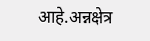आहे.अन्नक्षेत्र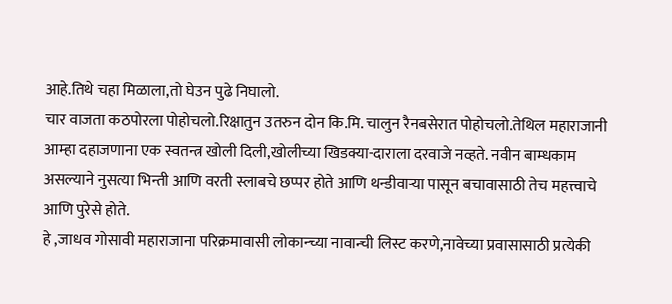आहे.तिथे चहा मिळाला,तो घेउन पुढे निघालो.
चार वाजता कठपोरला पोहोचलो.रिक्षातुन उतरुन दोन कि.मि. चालुन रैनबसेरात पोहोचलो.तेथिल महाराजानी आम्हा दहाजणाना एक स्वतन्त्र खोली दिली,खोलीच्या खिडक्या-दाराला दरवाजे नव्हते. नवीन बाम्धकाम असल्याने नुसत्या भिन्ती आणि वरती स्लाबचे छप्पर होते आणि थन्डीवार्‍या पासून बचावासाठी तेच महत्त्वाचे आणि पुरेसे होते.
हे ,जाधव गोसावी महाराजाना परिक्रमावासी लोकान्च्या नावान्ची लिस्ट करणे,नावेच्या प्रवासासाठी प्रत्येकी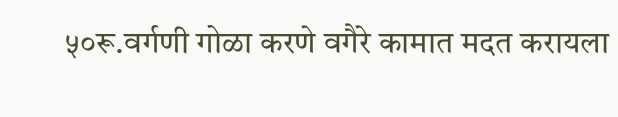५०रू.वर्गणी गोळा करणे वगैरे कामात मदत करायला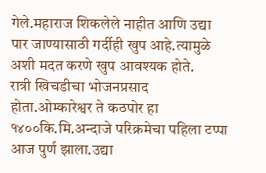गेले.महाराज शिकलेले नाहीत आणि उद्या पार जाण्यासाठी गर्दीही खुप आहे.त्यामुळे अशी मदत करणे खुप आवश्यक होते.
रात्री खिचडीचा भोजनप्रसाद होता.ओम्कारेश्वर ते कठपोर हा १४००कि.मि.अन्दाजे परिक्रमेचा पहिला टप्पा आज पुर्ण झाला.उद्या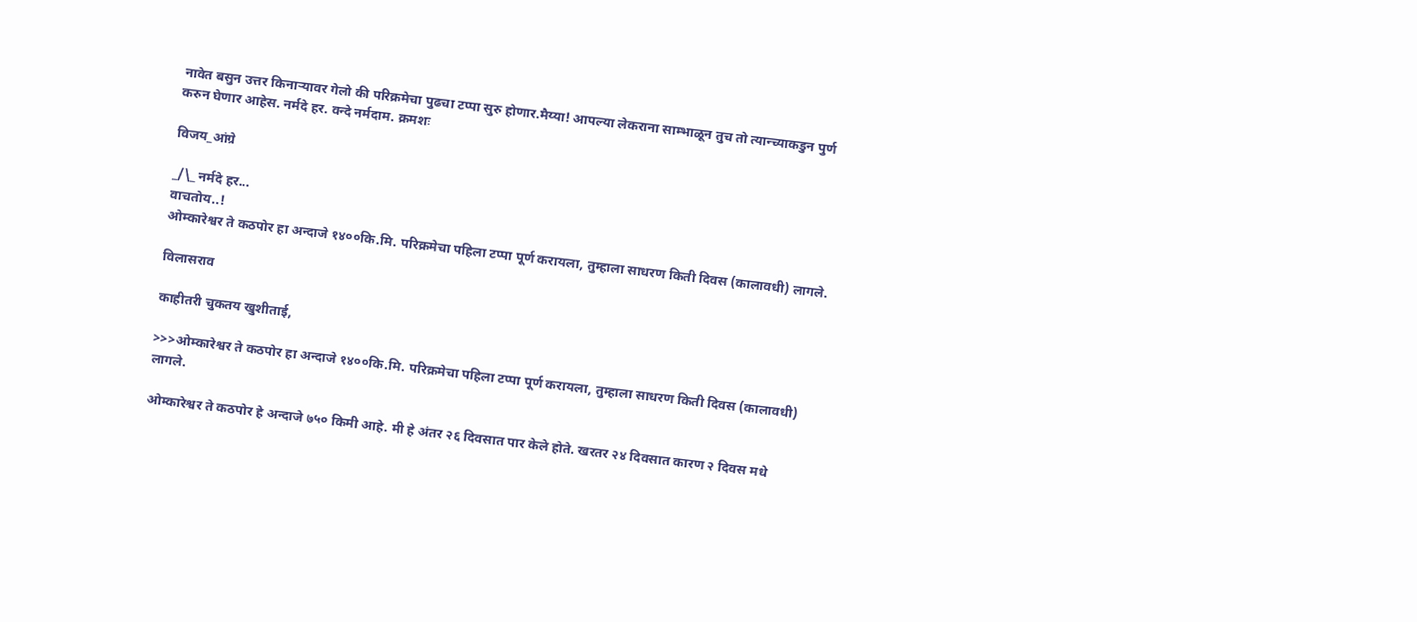नावेत बसुन उत्तर किनार्‍यावर गेलो की परिक्रमेचा पुढचा टप्पा सुरु होणार.मैय्या! आपल्या लेकराना साम्भाळून तुच तो त्यान्च्याकडुन पुर्ण करुन घेणार आहेस. नर्मदे हर. वन्दे नर्मदाम. क्रमशः

विजय_आंग्रे

_/\_ नर्मदे हर...
वाचतोय..!
ओम्कारेश्वर ते कठपोर हा अन्दाजे १४००कि.मि. परिक्रमेचा पहिला टप्पा पूर्ण करायला, तुम्हाला साधरण किती दिवस (कालावधी) लागले.

विलासराव

काहीतरी चुकतय खुशीताई,

>>>ओम्कारेश्वर ते कठपोर हा अन्दाजे १४००कि.मि. परिक्रमेचा पहिला टप्पा पूर्ण करायला, तुम्हाला साधरण किती दिवस (कालावधी) लागले.

ओम्कारेश्वर ते कठपोर हे अन्दाजे ७५० किमी आहे. मी हे अंतर २६ दिवसात पार केले होते. खरतर २४ दिवसात कारण २ दिवस मधे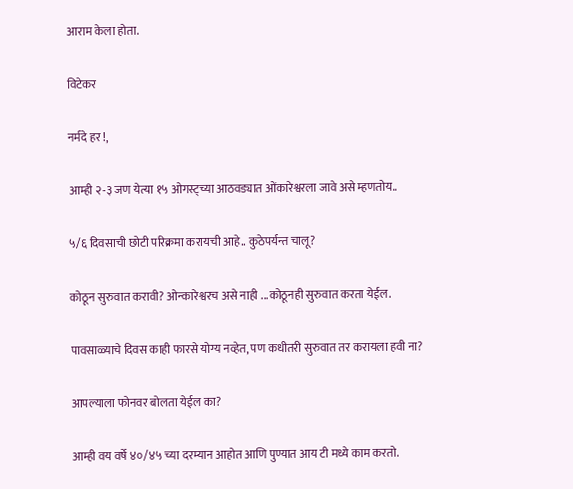आराम केला होता.

विटेकर

नर्मदे हर !,

आम्ही २-३ जण येत्या १५ ओगस्ट्च्या आठवड्यात ओंकारेश्वरला जावे असे म्हणतोय..

५/६ दिवसाची छोटी परिक्रमा करायची आहे.. कुठेपर्यन्त चालू?

कोठून सुरुवात करावी? ओन्कारेश्वरच असे नाही ...कोठूनही सुरुवात करता येईल.

पावसाळ्याचे दिवस काही फारसे योग्य नव्हेत, पण कधीतरी सुरुवात तर करायला हवी ना?

आपल्याला फोनवर बोलता येईल का?

आम्ही वय वर्षे ४०/४५ च्या दरम्यान आहोत आणि पुण्यात आय टी मध्ये काम करतो.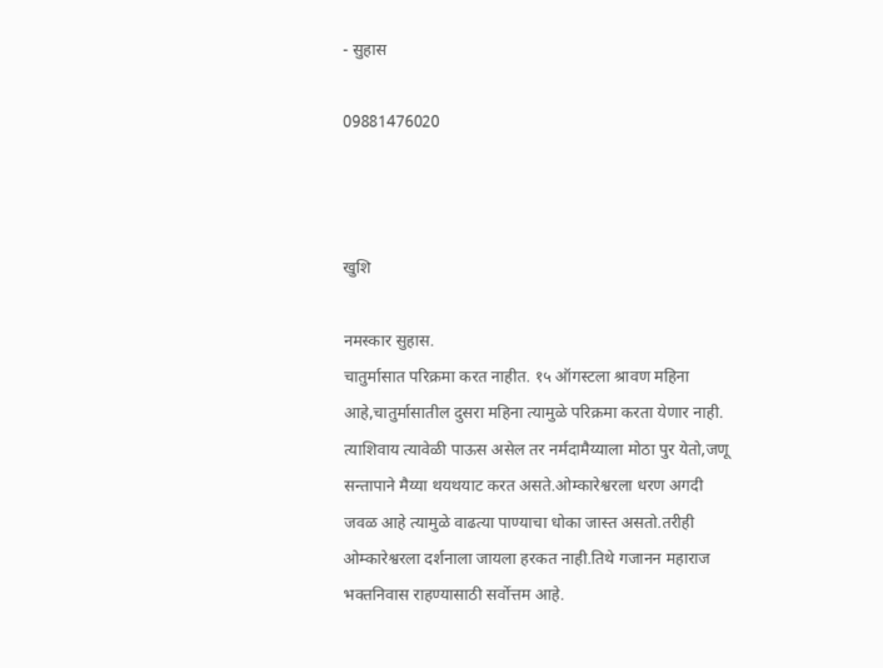- सुहास

09881476020



खुशि

नमस्कार सुहास.
चातुर्मासात परिक्रमा करत नाहीत. १५ ऑगस्टला श्रावण महिना आहे,चातुर्मासातील दुसरा महिना त्यामुळे परिक्रमा करता येणार नाही. त्याशिवाय त्यावेळी पाऊस असेल तर नर्मदामैय्याला मोठा पुर येतो,जणू सन्तापाने मैय्या थयथयाट करत असते.ओम्कारेश्वरला धरण अगदी जवळ आहे त्यामुळे वाढत्या पाण्याचा धोका जास्त असतो.तरीही ओम्कारेश्वरला दर्शनाला जायला हरकत नाही.तिथे गजानन महाराज भक्तनिवास राहण्यासाठी सर्वोत्तम आहे.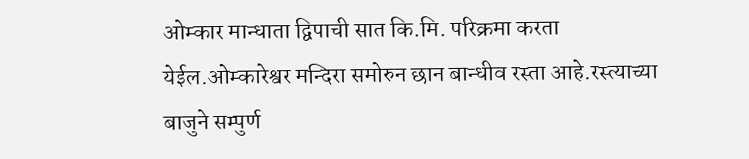ओम्कार मान्धाता द्विपाची सात कि.मि. परिक्रमा करता येईल.ओम्कारेश्वर मन्दिरा समोरुन छान बान्धीव रस्ता आहे.रस्त्याच्या बाजुने सम्पुर्ण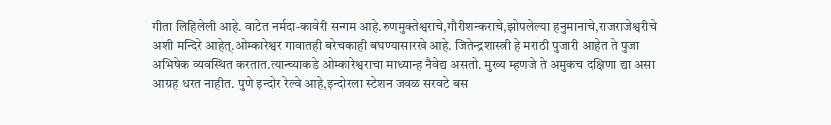गीता लिहिलेली आहे. वाटेत नर्मदा-कावेरी सन्गम आहे.रुणमुक्तेश्वराचे,गौरीशन्कराचे,झोपलेल्या हनुमानाचे,राजराजेश्वरीचे अशी मन्दिरे आहेत्.ओम्कारेश्वर गावातही बरेचकाही बघण्यासारखे आहे. जितेन्द्रशास्त्री हे मराठी पुजारी आहेत ते पुजा अभिषेक व्यवस्थित करतात.त्यान्च्याकडे ओम्कारेश्वराचा माध्यान्ह नैवेद्य असतो. मुख्य म्हणजे ते अमुकच दक्षिणा द्या असा आग्रह धरत नाहीत. पुणे इन्दोर रेल्वे आहे,इन्दोरला स्टेशन जवळ सरवटे बस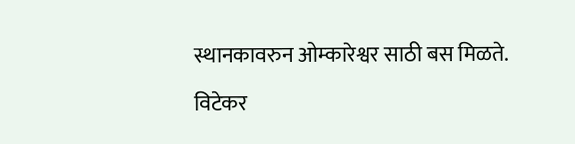स्थानकावरुन ओम्कारेश्वर साठी बस मिळते.

विटेकर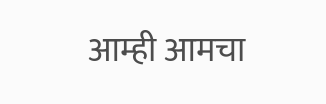आम्ही आमचा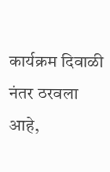कार्यक्रम दिवाळी नंतर ठरवला आहे,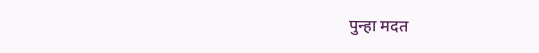पुन्हा मदत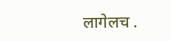लागेलच .